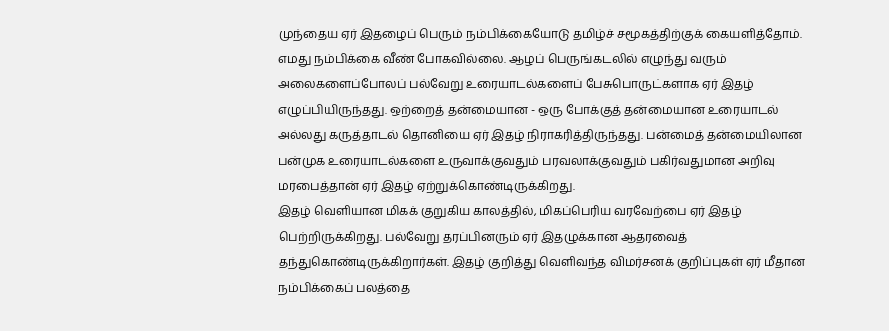முந்தைய ஏர் இதழைப் பெரும் நம்பிக்கையோடு தமிழ்ச் சமூகத்திற்குக் கையளித்தோம். எமது நம்பிக்கை வீண் போகவில்லை. ஆழப் பெருங்கடலில் எழுந்து வரும் அலைகளைப்போலப் பல்வேறு உரையாடல்களைப் பேசுபொருட்களாக ஏர் இதழ் எழுப்பியிருந்தது. ஒற்றைத் தன்மையான - ஒரு போக்குத் தன்மையான உரையாடல் அல்லது கருத்தாடல் தொனியை ஏர் இதழ் நிராகரித்திருந்தது. பன்மைத் தன்மையிலான பன்முக உரையாடல்களை உருவாக்குவதும் பரவலாக்குவதும் பகிர்வதுமான அறிவு மரபைத்தான் ஏர் இதழ் ஏற்றுக்கொண்டிருக்கிறது.
இதழ் வெளியான மிகக் குறுகிய காலத்தில், மிகப்பெரிய வரவேற்பை ஏர் இதழ் பெற்றிருக்கிறது. பல்வேறு தரப்பினரும் ஏர் இதழுக்கான ஆதரவைத் தந்துகொண்டிருக்கிறார்கள். இதழ் குறித்து வெளிவந்த விமர்சனக் குறிப்புகள் ஏர் மீதான நம்பிக்கைப் பலத்தை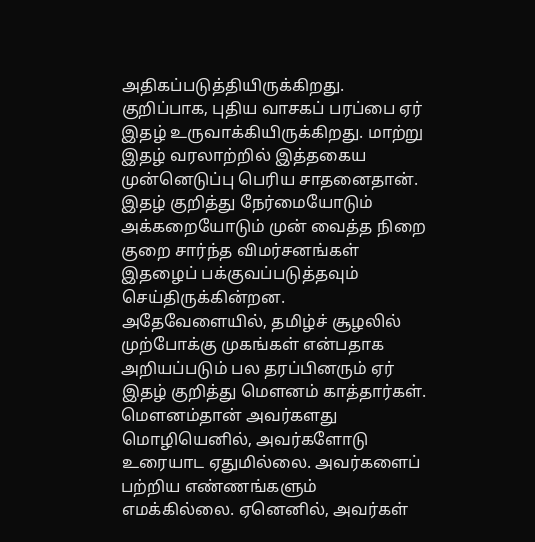அதிகப்படுத்தியிருக்கிறது. குறிப்பாக, புதிய வாசகப் பரப்பை ஏர் இதழ் உருவாக்கியிருக்கிறது. மாற்று இதழ் வரலாற்றில் இத்தகைய முன்னெடுப்பு பெரிய சாதனைதான். இதழ் குறித்து நேர்மையோடும் அக்கறையோடும் முன் வைத்த நிறை குறை சார்ந்த விமர்சனங்கள் இதழைப் பக்குவப்படுத்தவும் செய்திருக்கின்றன.
அதேவேளையில், தமிழ்ச் சூழலில் முற்போக்கு முகங்கள் என்பதாக அறியப்படும் பல தரப்பினரும் ஏர் இதழ் குறித்து மௌனம் காத்தார்கள். மௌனம்தான் அவர்களது மொழியெனில், அவர்களோடு உரையாட ஏதுமில்லை. அவர்களைப் பற்றிய எண்ணங்களும் எமக்கில்லை. ஏனெனில், அவர்கள்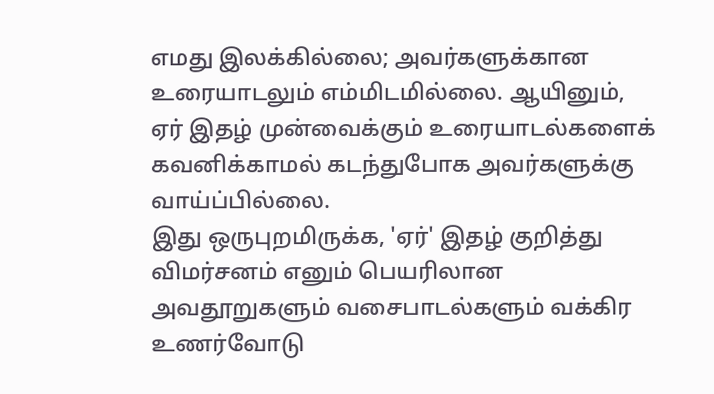எமது இலக்கில்லை; அவர்களுக்கான உரையாடலும் எம்மிடமில்லை. ஆயினும், ஏர் இதழ் முன்வைக்கும் உரையாடல்களைக் கவனிக்காமல் கடந்துபோக அவர்களுக்கு வாய்ப்பில்லை.
இது ஒருபுறமிருக்க, 'ஏர்' இதழ் குறித்து விமர்சனம் எனும் பெயரிலான அவதூறுகளும் வசைபாடல்களும் வக்கிர உணர்வோடு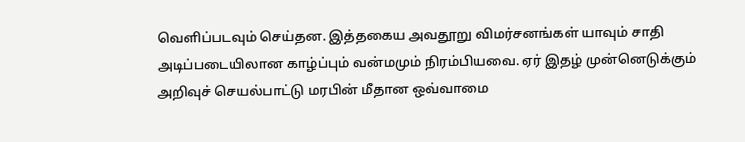வெளிப்படவும் செய்தன. இத்தகைய அவதூறு விமர்சனங்கள் யாவும் சாதி அடிப்படையிலான காழ்ப்பும் வன்மமும் நிரம்பியவை. ஏர் இதழ் முன்னெடுக்கும் அறிவுச் செயல்பாட்டு மரபின் மீதான ஒவ்வாமை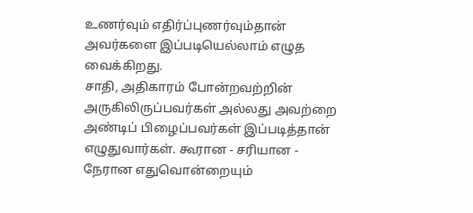உணர்வும் எதிர்ப்புணர்வும்தான் அவர்களை இப்படியெல்லாம் எழுத வைக்கிறது.
சாதி, அதிகாரம் போன்றவற்றின் அருகிலிருப்பவர்கள் அல்லது அவற்றை அண்டிப் பிழைப்பவர்கள் இப்படித்தான் எழுதுவார்கள். கூரான - சரியான - நேரான எதுவொன்றையும்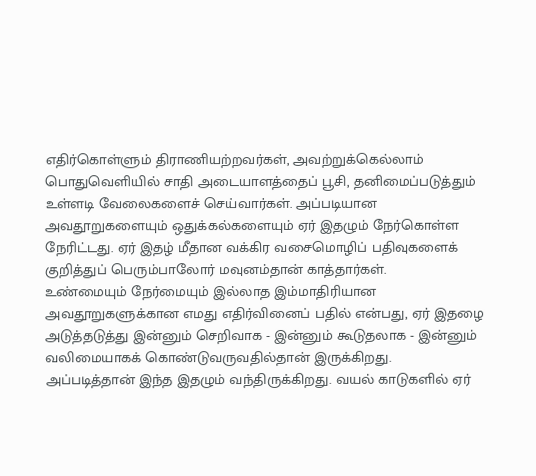எதிர்கொள்ளும் திராணியற்றவர்கள், அவற்றுக்கெல்லாம் பொதுவெளியில் சாதி அடையாளத்தைப் பூசி, தனிமைப்படுத்தும் உள்ளடி வேலைகளைச் செய்வார்கள். அப்படியான அவதூறுகளையும் ஒதுக்கல்களையும் ஏர் இதழும் நேர்கொள்ள நேரிட்டது. ஏர் இதழ் மீதான வக்கிர வசைமொழிப் பதிவுகளைக் குறித்துப் பெரும்பாலோர் மவுனம்தான் காத்தார்கள்.
உண்மையும் நேர்மையும் இல்லாத இம்மாதிரியான அவதூறுகளுக்கான எமது எதிர்வினைப் பதில் என்பது, ஏர் இதழை அடுத்தடுத்து இன்னும் செறிவாக - இன்னும் கூடுதலாக - இன்னும் வலிமையாகக் கொண்டுவருவதில்தான் இருக்கிறது. அப்படித்தான் இந்த இதழும் வந்திருக்கிறது. வயல் காடுகளில் ஏர்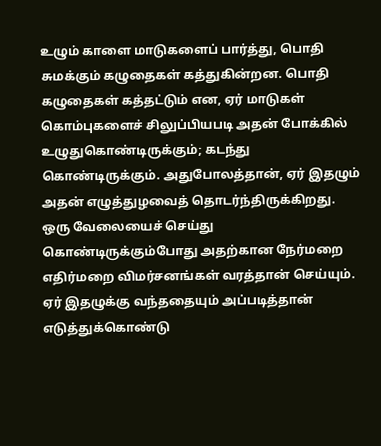உழும் காளை மாடுகளைப் பார்த்து, பொதி சுமக்கும் கழுதைகள் கத்துகின்றன. பொதி கழுதைகள் கத்தட்டும் என, ஏர் மாடுகள் கொம்புகளைச் சிலுப்பியபடி அதன் போக்கில் உழுதுகொண்டிருக்கும்; கடந்து கொண்டிருக்கும். அதுபோலத்தான், ஏர் இதழும் அதன் எழுத்துழவைத் தொடர்ந்திருக்கிறது. ஒரு வேலையைச் செய்து கொண்டிருக்கும்போது அதற்கான நேர்மறை எதிர்மறை விமர்சனங்கள் வரத்தான் செய்யும். ஏர் இதழுக்கு வந்ததையும் அப்படித்தான் எடுத்துக்கொண்டு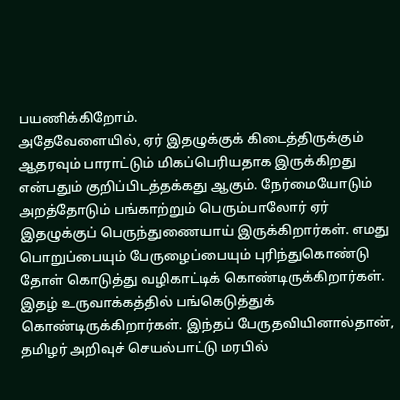பயணிக்கிறோம்.
அதேவேளையில், ஏர் இதழுக்குக் கிடைத்திருக்கும் ஆதரவும் பாராட்டும் மிகப்பெரியதாக இருக்கிறது என்பதும் குறிப்பிடத்தக்கது ஆகும். நேர்மையோடும் அறத்தோடும் பங்காற்றும் பெரும்பாலோர் ஏர் இதழுக்குப் பெருந்துணையாய் இருக்கிறார்கள். எமது பொறுப்பையும் பேருழைப்பையும் புரிந்துகொண்டு தோள் கொடுத்து வழிகாட்டிக் கொண்டிருக்கிறார்கள். இதழ் உருவாக்கத்தில் பங்கெடுத்துக் கொண்டிருக்கிறார்கள். இந்தப் பேருதவியினால்தான், தமிழர் அறிவுச் செயல்பாட்டு மரபில்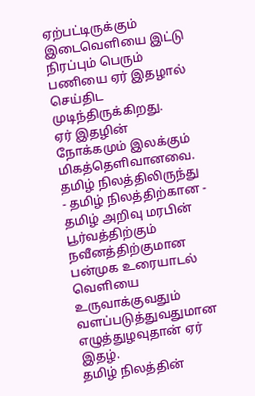ஏற்பட்டிருக்கும் இடைவெளியை இட்டு நிரப்பும் பெரும் பணியை ஏர் இதழால் செய்திட முடிந்திருக்கிறது.
ஏர் இதழின் நோக்கமும் இலக்கும் மிகத்தெளிவானவை. தமிழ் நிலத்திலிருந்து - தமிழ் நிலத்திற்கான - தமிழ் அறிவு மரபின் பூர்வத்திற்கும் நவீனத்திற்குமான பன்முக உரையாடல் வெளியை உருவாக்குவதும் வளப்படுத்துவதுமான எழுத்துழவுதான் ஏர் இதழ்.
தமிழ் நிலத்தின்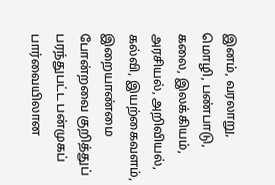இனம், வரலாறு, மொழி, பண்பாடு, கலை, இலக்கியம், அரசியல், அறிவியல், கல்வி, இயற்கைவளம், இறையாண்மை போன்றவை குறித்துப் பரந்துபட்ட பன்முகப் பார்வையிலான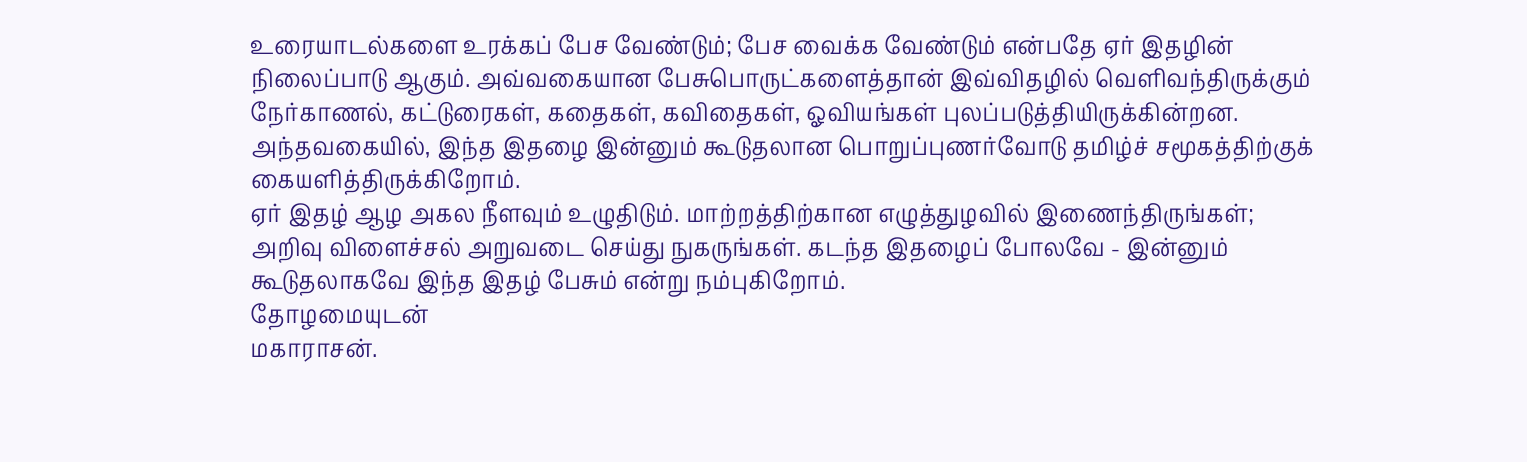உரையாடல்களை உரக்கப் பேச வேண்டும்; பேச வைக்க வேண்டும் என்பதே ஏர் இதழின் நிலைப்பாடு ஆகும். அவ்வகையான பேசுபொருட்களைத்தான் இவ்விதழில் வெளிவந்திருக்கும் நேர்காணல், கட்டுரைகள், கதைகள், கவிதைகள், ஓவியங்கள் புலப்படுத்தியிருக்கின்றன. அந்தவகையில், இந்த இதழை இன்னும் கூடுதலான பொறுப்புணர்வோடு தமிழ்ச் சமூகத்திற்குக் கையளித்திருக்கிறோம்.
ஏர் இதழ் ஆழ அகல நீளவும் உழுதிடும். மாற்றத்திற்கான எழுத்துழவில் இணைந்திருங்கள்; அறிவு விளைச்சல் அறுவடை செய்து நுகருங்கள். கடந்த இதழைப் போலவே - இன்னும் கூடுதலாகவே இந்த இதழ் பேசும் என்று நம்புகிறோம்.
தோழமையுடன்
மகாராசன்.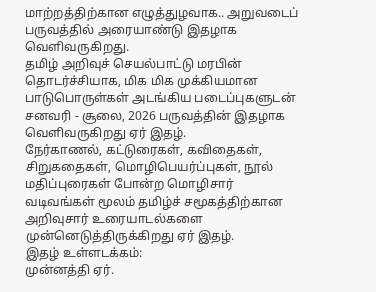மாற்றத்திற்கான எழுத்துழவாக.. அறுவடைப் பருவத்தில் அரையாண்டு இதழாக வெளிவருகிறது.
தமிழ் அறிவுச் செயல்பாட்டு மரபின் தொடர்ச்சியாக, மிக மிக முக்கியமான பாடுபொருள்கள் அடங்கிய படைப்புகளுடன் சனவரி - சூலை, 2026 பருவத்தின் இதழாக வெளிவருகிறது ஏர் இதழ்.
நேர்காணல், கட்டுரைகள், கவிதைகள், சிறுகதைகள், மொழிபெயர்ப்புகள், நூல் மதிப்புரைகள் போன்ற மொழிசார் வடிவங்கள் மூலம் தமிழ்ச் சமூகத்திற்கான அறிவுசார் உரையாடல்களை முன்னெடுத்திருக்கிறது ஏர் இதழ்.
இதழ் உள்ளடக்கம்:
முன்னத்தி ஏர்.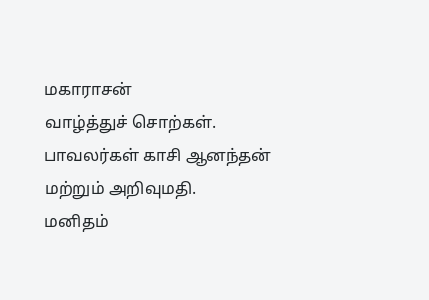மகாராசன்
வாழ்த்துச் சொற்கள்.
பாவலர்கள் காசி ஆனந்தன் மற்றும் அறிவுமதி.
மனிதம்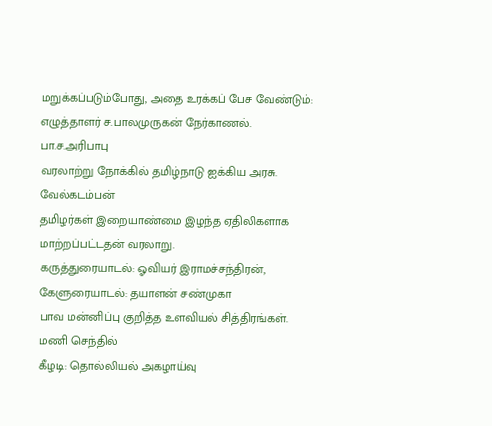மறுக்கப்படும்போது, அதை உரக்கப் பேச வேண்டும்: எழுத்தாளர் ச.பாலமுருகன் நேர்காணல்.
பா.ச.அரிபாபு
வரலாற்று நோக்கில் தமிழ்நாடு ஐக்கிய அரசு.
வேல்கடம்பன்
தமிழர்கள் இறையாண்மை இழந்த ஏதிலிகளாக மாற்றப்பட்டதன் வரலாறு.
கருத்துரையாடல்: ஓவியர் இராமச்சந்திரன்,
கேளுரையாடல்: தயாளன் சண்முகா
பாவ மன்னிப்பு குறித்த உளவியல் சித்திரங்கள்.
மணி செந்தில்
கீழடி: தொல்லியல் அகழாய்வு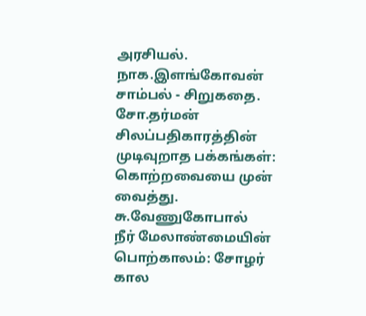அரசியல்.
நாக.இளங்கோவன்
சாம்பல் - சிறுகதை.
சோ.தர்மன்
சிலப்பதிகாரத்தின் முடிவுறாத பக்கங்கள்: கொற்றவையை முன் வைத்து.
சு.வேணுகோபால்
நீர் மேலாண்மையின் பொற்காலம்: சோழர் கால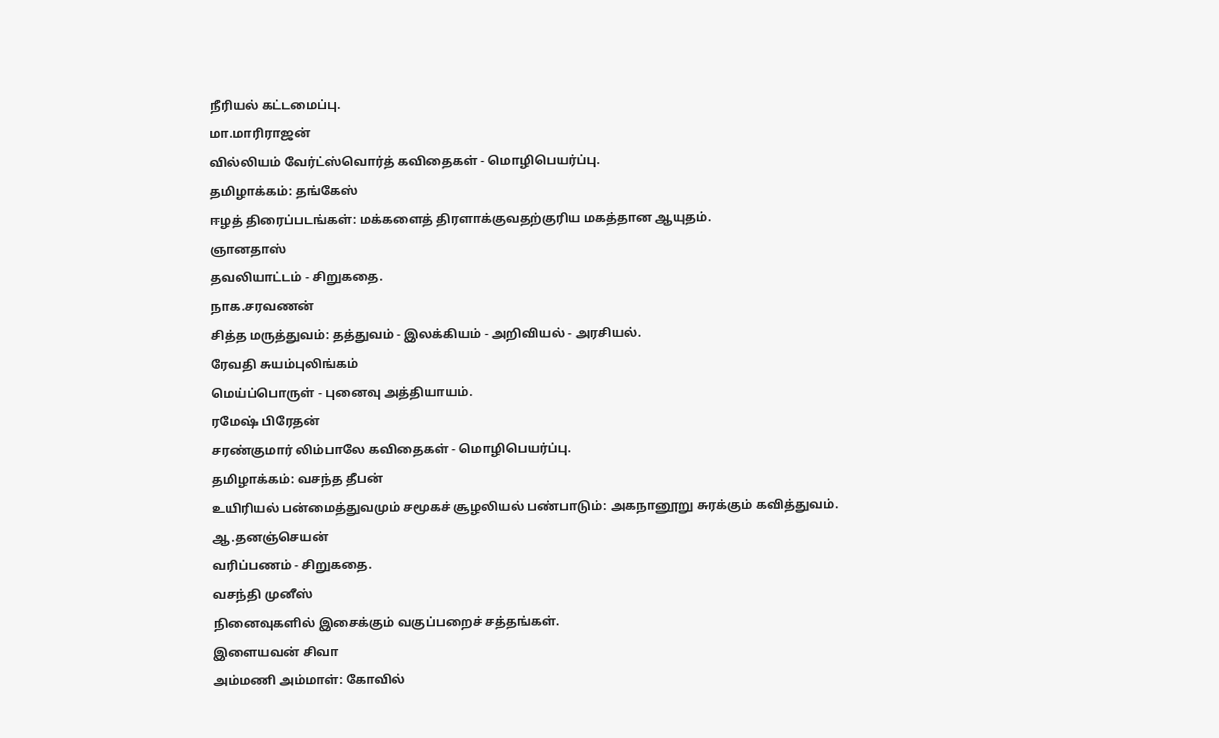நீரியல் கட்டமைப்பு.
மா.மாரிராஜன்
வில்லியம் வேர்ட்ஸ்வொர்த் கவிதைகள் - மொழிபெயர்ப்பு.
தமிழாக்கம்: தங்கேஸ்
ஈழத் திரைப்படங்கள்: மக்களைத் திரளாக்குவதற்குரிய மகத்தான ஆயுதம்.
ஞானதாஸ்
தவலியாட்டம் - சிறுகதை.
நாக.சரவணன்
சித்த மருத்துவம்: தத்துவம் - இலக்கியம் - அறிவியல் - அரசியல்.
ரேவதி சுயம்புலிங்கம்
மெய்ப்பொருள் - புனைவு அத்தியாயம்.
ரமேஷ் பிரேதன்
சரண்குமார் லிம்பாலே கவிதைகள் - மொழிபெயர்ப்பு.
தமிழாக்கம்: வசந்த தீபன்
உயிரியல் பன்மைத்துவமும் சமூகச் சூழலியல் பண்பாடும்: அகநானூறு சுரக்கும் கவித்துவம்.
ஆ.தனஞ்செயன்
வரிப்பணம் - சிறுகதை.
வசந்தி முனீஸ்
நினைவுகளில் இசைக்கும் வகுப்பறைச் சத்தங்கள்.
இளையவன் சிவா
அம்மணி அம்மாள்: கோவில்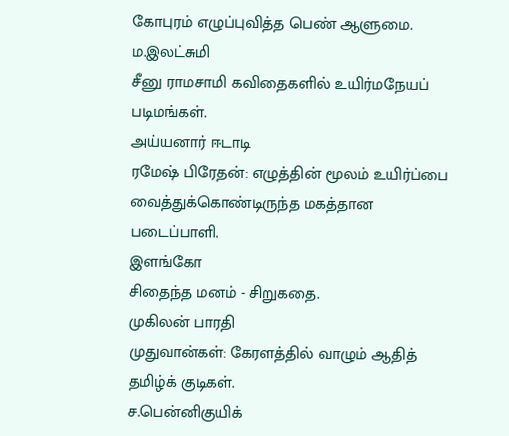கோபுரம் எழுப்புவித்த பெண் ஆளுமை.
ம.இலட்சுமி
சீனு ராமசாமி கவிதைகளில் உயிர்மநேயப் படிமங்கள்.
அய்யனார் ஈடாடி
ரமேஷ் பிரேதன்: எழுத்தின் மூலம் உயிர்ப்பை வைத்துக்கொண்டிருந்த மகத்தான படைப்பாளி.
இளங்கோ
சிதைந்த மனம் - சிறுகதை.
முகிலன் பாரதி
முதுவான்கள்: கேரளத்தில் வாழும் ஆதித் தமிழ்க் குடிகள்.
ச.பென்னிகுயிக்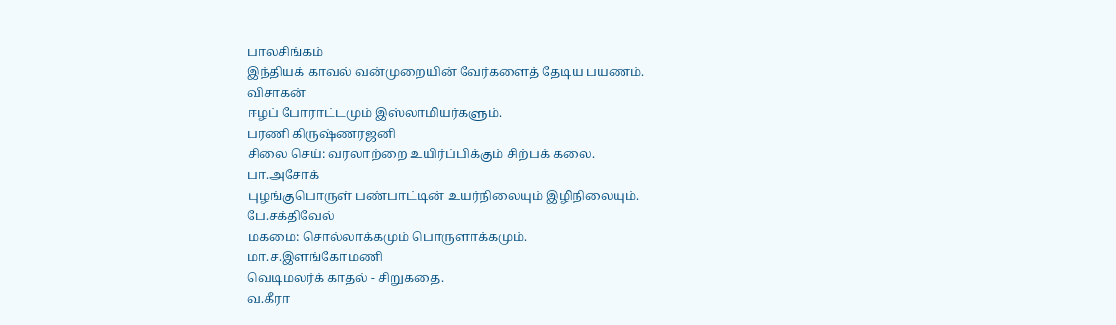பாலசிங்கம்
இந்தியக் காவல் வன்முறையின் வேர்களைத் தேடிய பயணம்.
விசாகன்
ஈழப் போராட்டமும் இஸ்லாமியர்களும்.
பரணி கிருஷ்ணரஜனி
சிலை செய்: வரலாற்றை உயிர்ப்பிக்கும் சிற்பக் கலை.
பா.அசோக்
புழங்குபொருள் பண்பாட்டின் உயர்நிலையும் இழிநிலையும்.
பே.சக்திவேல்
மகமை: சொல்லாக்கமும் பொருளாக்கமும்.
மா.ச.இளங்கோமணி
வெடிமலர்க் காதல் - சிறுகதை.
வ.கீரா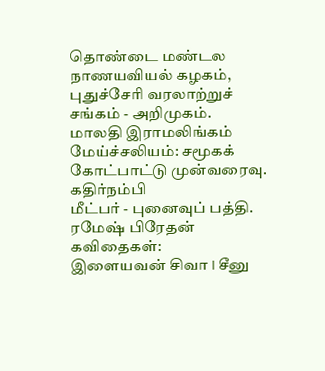தொண்டை மண்டல நாணயவியல் கழகம், புதுச்சேரி வரலாற்றுச் சங்கம் - அறிமுகம்.
மாலதி இராமலிங்கம்
மேய்ச்சலியம்: சமூகக் கோட்பாட்டு முன்வரைவு.
கதிர்நம்பி
மீட்பர் - புனைவுப் பத்தி.
ரமேஷ் பிரேதன்
கவிதைகள்:
இளையவன் சிவா I சீனு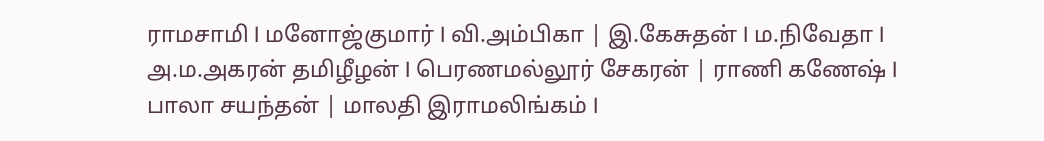ராமசாமி I மனோஜ்குமார் I வி.அம்பிகா | இ.கேசுதன் I ம.நிவேதா I அ.ம.அகரன் தமிழீழன் I பெரணமல்லூர் சேகரன் | ராணி கணேஷ் I பாலா சயந்தன் | மாலதி இராமலிங்கம் I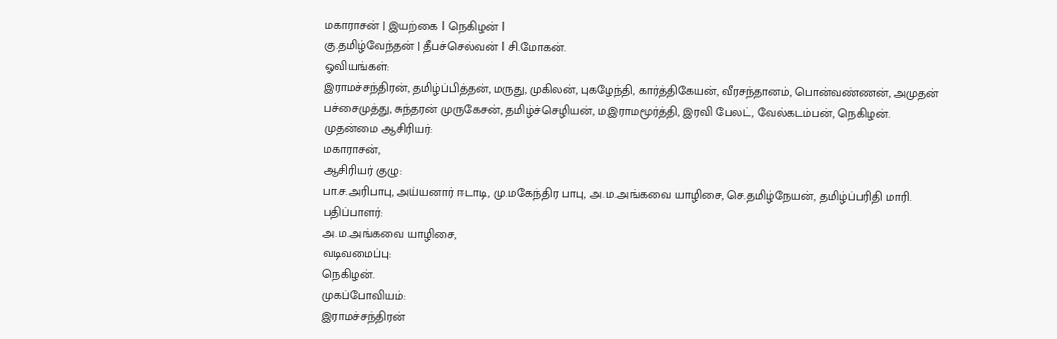மகாராசன் | இயற்கை I நெகிழன் I
கு.தமிழ்வேந்தன் | தீபச்செல்வன் I சி.மோகன்.
ஓவியங்கள்:
இராமச்சந்திரன், தமிழ்ப்பித்தன், மருது, முகிலன், புகழேந்தி, கார்த்திகேயன், வீரசந்தானம், பொன்வண்ணன், அமுதன் பச்சைமுத்து, சுந்தரன் முருகேசன், தமிழ்ச்செழியன், ம.இராமமூர்த்தி, இரவி பேலட், வேல்கடம்பன், நெகிழன்.
முதன்மை ஆசிரியர்:
மகாராசன்,
ஆசிரியர் குழு:
பா.ச.அரிபாபு, அய்யனார் ஈடாடி, மு.மகேந்திர பாபு, அ.ம.அங்கவை யாழிசை, செ.தமிழ்நேயன், தமிழ்ப்பரிதி மாரி.
பதிப்பாளர்:
அ.ம.அங்கவை யாழிசை,
வடிவமைப்பு:
நெகிழன்.
முகப்போவியம்:
இராமச்சந்திரன்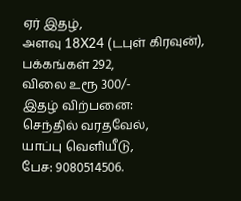ஏர் இதழ்,
அளவு 18X24 (டபுள் கிரவுன்),
பக்கங்கள் 292,
விலை உரூ 300/-
இதழ் விற்பனை:
செந்தில் வரதவேல்,
யாப்பு வெளியீடு,
பேச: 9080514506.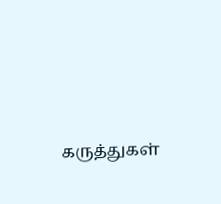கருத்துகள்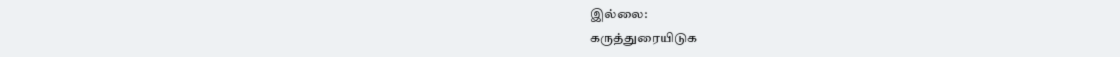இல்லை:
கருத்துரையிடுக